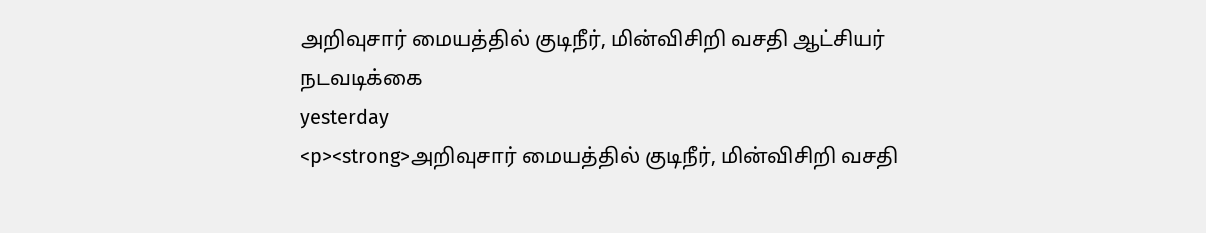அறிவுசார் மையத்தில் குடிநீர், மின்விசிறி வசதி ஆட்சியர் நடவடிக்கை
yesterday
<p><strong>அறிவுசார் மையத்தில் குடிநீர், மின்விசிறி வசதி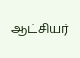ஆட்சியர்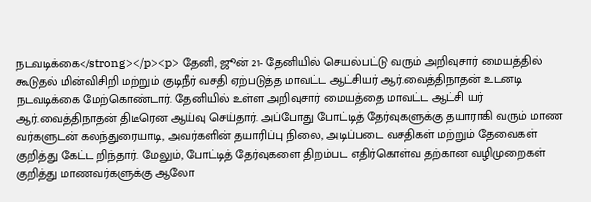நடவடிக்கை</strong></p><p> தேனி, ஜூன் 21- தேனியில் செயல்பட்டு வரும் அறிவுசார் மையத்தில் கூடுதல் மின்விசிறி மற்றும் குடிநீர் வசதி ஏற்படுத்த மாவட்ட ஆட்சியர் ஆர்.வைத்திநாதன் உடனடி நடவடிக்கை மேற்கொண்டார். தேனியில் உள்ள அறிவுசார் மையத்தை மாவட்ட ஆட்சி யர் ஆர்.வைத்திநாதன் திடீரென ஆய்வு செய்தார். அப்போது போட்டித் தேர்வுகளுக்கு தயாராகி வரும் மாண வர்களுடன் கலந்துரையாடி, அவர்களின் தயாரிப்பு நிலை, அடிப்படை வசதிகள் மற்றும் தேவைகள் குறித்து கேட்ட றிந்தார். மேலும், போட்டித் தேர்வுகளை திறம்பட எதிர்கொள்வ தற்கான வழிமுறைகள் குறித்து மாணவர்களுக்கு ஆலோ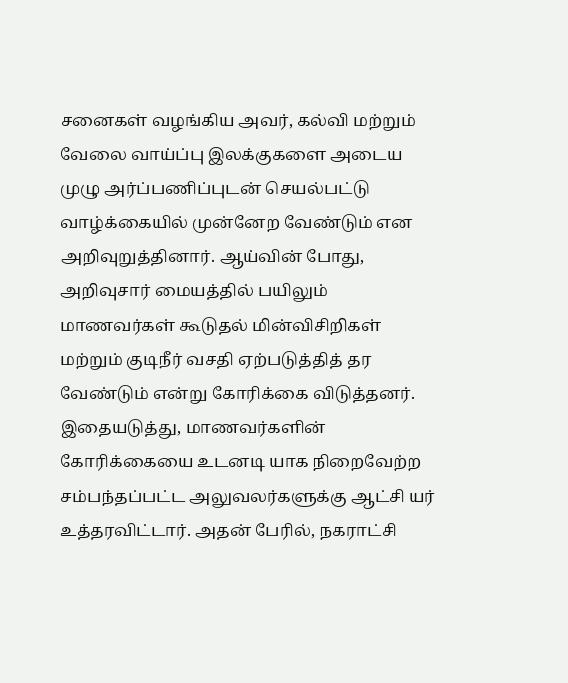சனைகள் வழங்கிய அவர், கல்வி மற்றும் வேலை வாய்ப்பு இலக்குகளை அடைய முழு அர்ப்பணிப்புடன் செயல்பட்டு வாழ்க்கையில் முன்னேற வேண்டும் என அறிவுறுத்தினார். ஆய்வின் போது, அறிவுசார் மையத்தில் பயிலும் மாணவர்கள் கூடுதல் மின்விசிறிகள் மற்றும் குடிநீர் வசதி ஏற்படுத்தித் தர வேண்டும் என்று கோரிக்கை விடுத்தனர். இதையடுத்து, மாணவர்களின் கோரிக்கையை உடனடி யாக நிறைவேற்ற சம்பந்தப்பட்ட அலுவலர்களுக்கு ஆட்சி யர் உத்தரவிட்டார். அதன் பேரில், நகராட்சி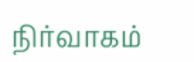நிர்வாகம்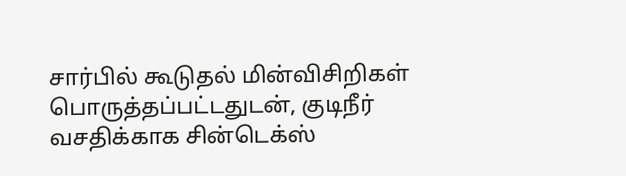சார்பில் கூடுதல் மின்விசிறிகள் பொருத்தப்பட்டதுடன், குடிநீர் வசதிக்காக சின்டெக்ஸ்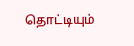தொட்டியும்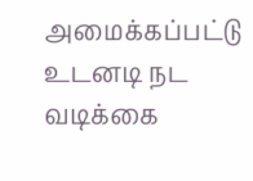அமைக்கப்பட்டு உடனடி நட வடிக்கை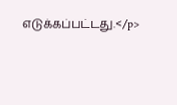எடுக்கப்பட்டது.</p>